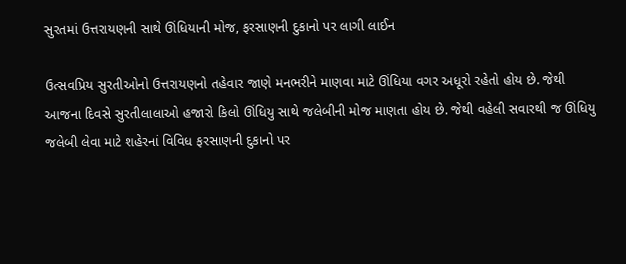સુરતમાં ઉત્તરાયણની સાથે ઊંધિયાની મોજ, ફરસાણની દુકાનો પર લાગી લાઈન

ઉત્સવપ્રિય સુરતીઓનો ઉત્તરાયણનો તહેવાર જાણે મનભરીને માણવા માટે ઊંધિયા વગર અધૂરો રહેતો હોય છે. જેથી આજના દિવસે સુરતીલાલાઓ હજારો કિલો ઊંધિયુ સાથે જલેબીની મોજ માણતા હોય છે. જેથી વહેલી સવારથી જ ઊંધિયુ જલેબી લેવા માટે શહેરનાં વિવિધ ફરસાણની દુકાનો પર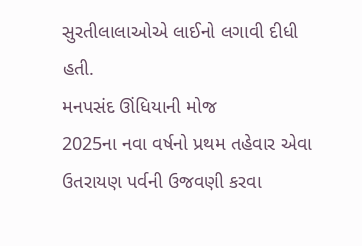સુરતીલાલાઓએ લાઈનો લગાવી દીધી હતી.
મનપસંદ ઊંધિયાની મોજ
2025ના નવા વર્ષનો પ્રથમ તહેવાર એવા ઉતરાયણ પર્વની ઉજવણી કરવા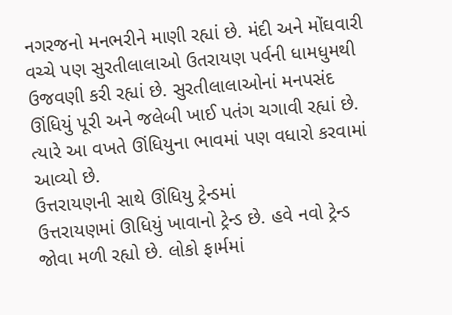નગરજનો મનભરીને માણી રહ્યાં છે. મંદી અને મોંઘવારી વચ્ચે પણ સુરતીલાલાઓ ઉતરાયણ પર્વની ધામધુમથી ઉજવણી કરી રહ્યાં છે. સુરતીલાલાઓનાં મનપસંદ ઊંધિયું પૂરી અને જલેબી ખાઈ પતંગ ચગાવી રહ્યાં છે. ત્યારે આ વખતે ઊંધિયુના ભાવમાં પણ વધારો કરવામાં આવ્યો છે.
ઉત્તરાયણની સાથે ઊંધિયુ ટ્રેન્ડમાં
ઉત્તરાયણમાં ઊધિયું ખાવાનો ટ્રેન્ડ છે. હવે નવો ટ્રેન્ડ જોવા મળી રહ્યો છે. લોકો ફાર્મમાં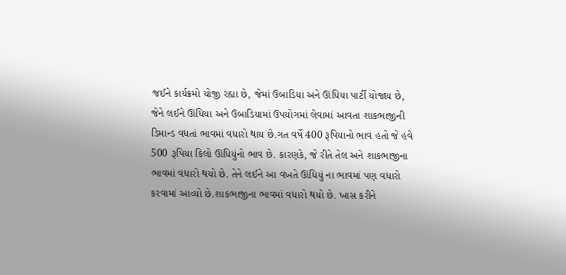જઈને કાર્યક્રમો યોજી રહ્યા છે, જેમાં ઉબાડિયા અને ઊંધિયા પાર્ટી યોજાય છે, જેને લઈને ઊંધિયા અને ઉબાડિયામાં ઉપયોગમાં લેવામાં આવતા શાકભાજીની ડિમાન્ડ વધતાં ભાવમાં વધારો થાય છે.ગત વર્ષે 400 રૂપિયાનો ભાવ હતો જે હવે 500 રૂપિયા કિલો ઊંધિયુંનો ભાવ છે. કારણકે, જે રીતે તેલ અને શાકભાજીના ભાવમાં વધારો થયો છે. તેને લઈને આ વખતે ઊંધિયું ના ભાવમાં પણ વધારો કરવામાં આવ્યો છે.શાકભાજીના ભાવમાં વધારો થયો છે. ખાસ કરીને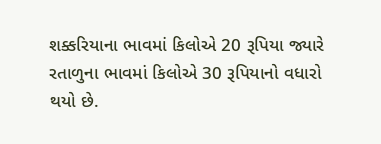શક્કરિયાના ભાવમાં કિલોએ 20 રૂપિયા જ્યારે રતાળુના ભાવમાં કિલોએ 30 રૂપિયાનો વધારો થયો છે.